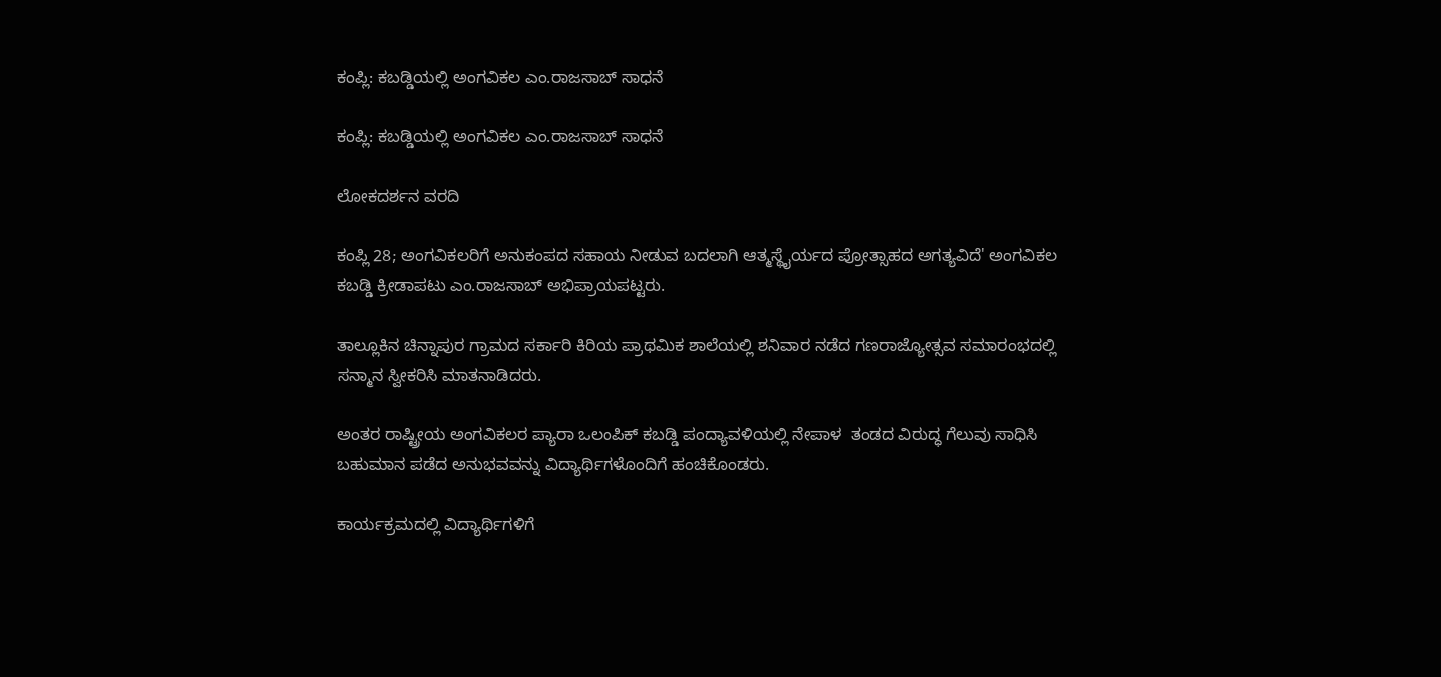ಕಂಪ್ಲಿ: ಕಬಡ್ಡಿಯಲ್ಲಿ ಅಂಗವಿಕಲ ಎಂ.ರಾಜಸಾಬ್ ಸಾಧನೆ

ಕಂಪ್ಲಿ: ಕಬಡ್ಡಿಯಲ್ಲಿ ಅಂಗವಿಕಲ ಎಂ.ರಾಜಸಾಬ್ ಸಾಧನೆ

ಲೋಕದರ್ಶನ ವರದಿ

ಕಂಪ್ಲಿ 28; ಅಂಗವಿಕಲರಿಗೆ ಅನುಕಂಪದ ಸಹಾಯ ನೀಡುವ ಬದಲಾಗಿ ಆತ್ಮಸ್ಥೈರ್ಯದ ಪ್ರೋತ್ಸಾಹದ ಅಗತ್ಯವಿದೆ' ಅಂಗವಿಕಲ ಕಬಡ್ಡಿ ಕ್ರೀಡಾಪಟು ಎಂ.ರಾಜಸಾಬ್ ಅಭಿಪ್ರಾಯಪಟ್ಟರು.

ತಾಲ್ಲೂಕಿನ ಚಿನ್ನಾಪುರ ಗ್ರಾಮದ ಸರ್ಕಾರಿ ಕಿರಿಯ ಪ್ರಾಥಮಿಕ ಶಾಲೆಯಲ್ಲಿ ಶನಿವಾರ ನಡೆದ ಗಣರಾಜ್ಯೋತ್ಸವ ಸಮಾರಂಭದಲ್ಲಿ ಸನ್ಮಾನ ಸ್ವೀಕರಿಸಿ ಮಾತನಾಡಿದರು.

ಅಂತರ ರಾಷ್ಟ್ರೀಯ ಅಂಗವಿಕಲರ ಪ್ಯಾರಾ ಒಲಂಪಿಕ್ ಕಬಡ್ಡಿ ಪಂದ್ಯಾವಳಿಯಲ್ಲಿ ನೇಪಾಳ  ತಂಡದ ವಿರುದ್ಧ ಗೆಲುವು ಸಾಧಿಸಿ ಬಹುಮಾನ ಪಡೆದ ಅನುಭವವನ್ನು ವಿದ್ಯಾರ್ಥಿಗಳೊಂದಿಗೆ ಹಂಚಿಕೊಂಡರು.

ಕಾರ್ಯಕ್ರಮದಲ್ಲಿ ವಿದ್ಯಾರ್ಥಿಗಳಿಗೆ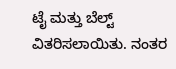ಟೈ ಮತ್ತು ಬೆಲ್ಟ್ ವಿತರಿಸಲಾಯಿತು. ನಂತರ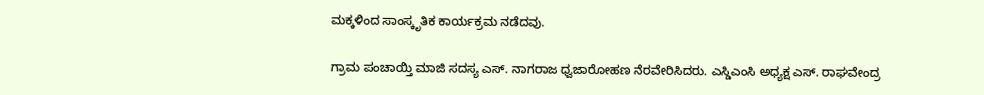ಮಕ್ಕಳಿಂದ ಸಾಂಸ್ಕೃತಿಕ ಕಾರ್ಯಕ್ರಮ ನಡೆದವು.

ಗ್ರಾಮ ಪಂಚಾಯ್ತಿ ಮಾಜಿ ಸದಸ್ಯ ಎಸ್. ನಾಗರಾಜ ಧ್ವಜಾರೋಹಣ ನೆರವೇರಿಸಿದರು. ಎಸ್ಡಿಎಂಸಿ ಅಧ್ಯಕ್ಷ ಎಸ್. ರಾಘವೇಂದ್ರ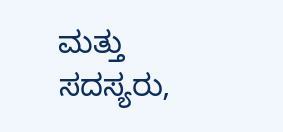ಮತ್ತು ಸದಸ್ಯರು,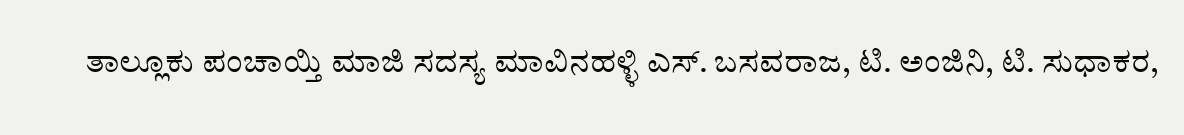ತಾಲ್ಲೂಕು ಪಂಚಾಯ್ತಿ ಮಾಜಿ ಸದಸ್ಯ ಮಾವಿನಹಳ್ಳಿ ಎಸ್. ಬಸವರಾಜ, ಟಿ. ಅಂಜಿನಿ, ಟಿ. ಸುಧಾಕರ,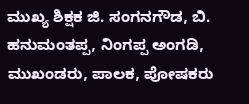ಮುಖ್ಯ ಶಿಕ್ಷಕ ಜಿ. ಸಂಗನಗೌಡ, ಬಿ. ಹನುಮಂತಪ್ಪ, ನಿಂಗಪ್ಪ ಅಂಗಡಿ, ಮುಖಂಡರು, ಪಾಲಕ, ಪೋಷಕರು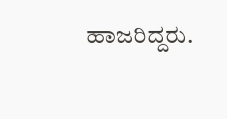ಹಾಜರಿದ್ದರು.